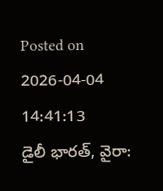Posted on 2026-04-04 14:41:13
డైలీ భారత్, వైరా: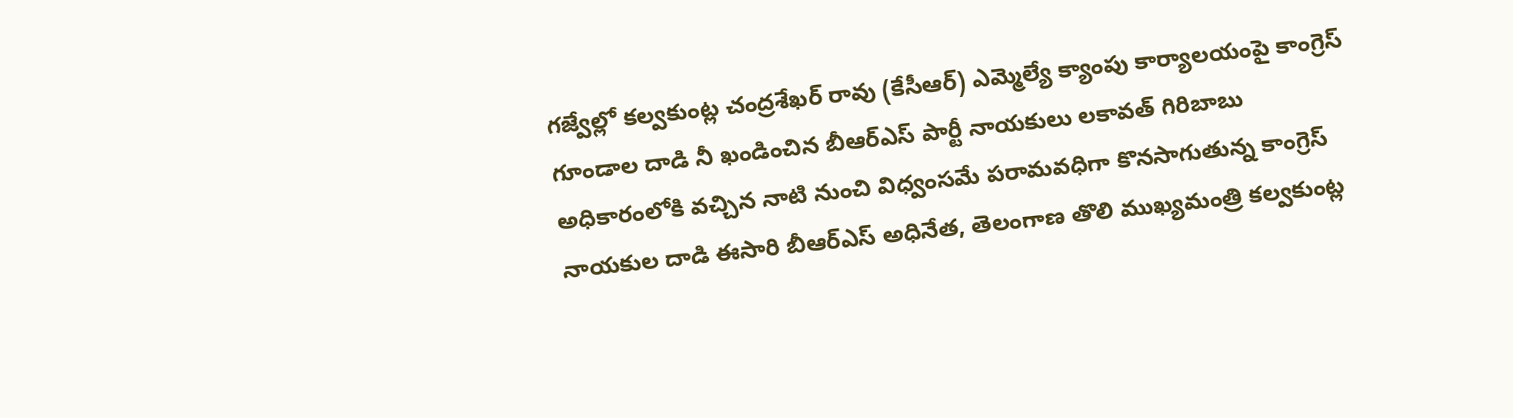గజ్వేల్లో కల్వకుంట్ల చంద్రశేఖర్ రావు (కేసీఆర్) ఎమ్మెల్యే క్యాంపు కార్యాలయంపై కాంగ్రెస్ గూండాల దాడి నీ ఖండించిన బీఆర్ఎస్ పార్టీ నాయకులు లకావత్ గిరిబాబు
అధికారంలోకి వచ్చిన నాటి నుంచి విధ్వంసమే పరామవధిగా కొనసాగుతున్న కాంగ్రెస్ నాయకుల దాడి ఈసారి బీఆర్ఎస్ అధినేత, తెలంగాణ తొలి ముఖ్యమంత్రి కల్వకుంట్ల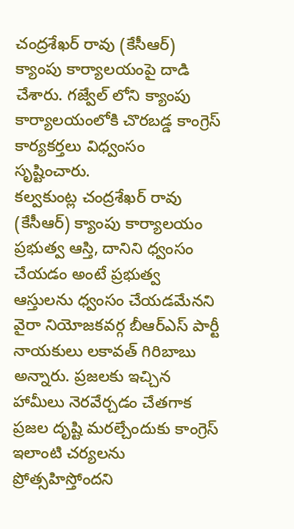చంద్రశేఖర్ రావు (కేసీఆర్) క్యాంపు కార్యాలయంపై దాడి చేశారు. గజ్వేల్ లోని క్యాంపు కార్యాలయంలోకి చొరబడ్డ కాంగ్రెస్ కార్యకర్తలు విధ్వంసం సృష్టించారు.
కల్వకుంట్ల చంద్రశేఖర్ రావు (కేసీఆర్) క్యాంపు కార్యాలయం ప్రభుత్వ ఆస్తి, దానిని ధ్వంసం చేయడం అంటే ప్రభుత్వ ఆస్తులను ధ్వంసం చేయడమేనని వైరా నియోజకవర్గ బీఆర్ఎస్ పార్టీ నాయకులు లకావత్ గిరిబాబు అన్నారు. ప్రజలకు ఇచ్చిన హామీలు నెరవేర్చడం చేతగాక ప్రజల దృష్టి మరల్చేందుకు కాంగ్రెస్ ఇలాంటి చర్యలను ప్రోత్సహిస్తోందని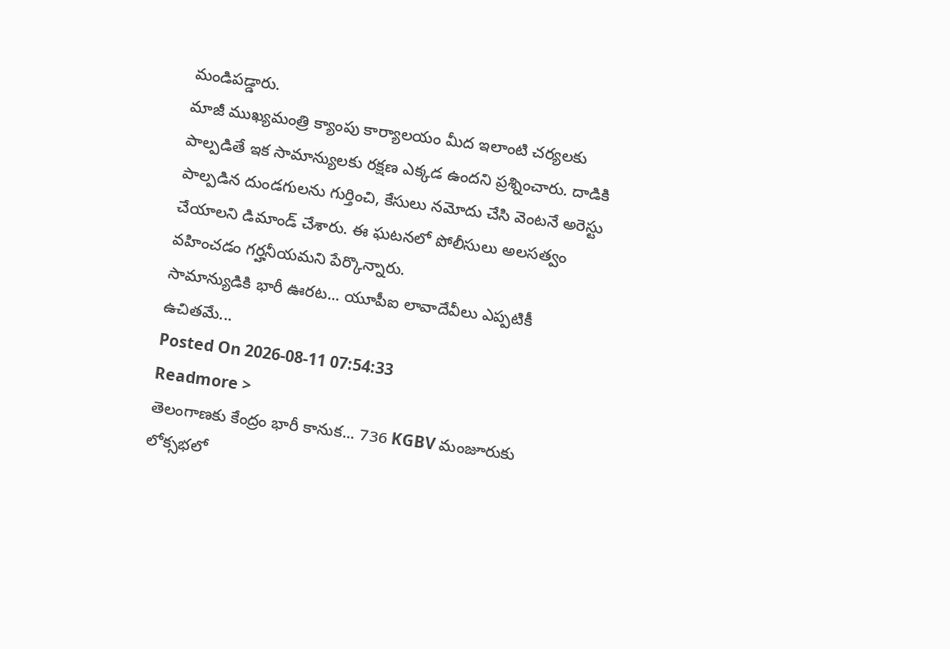మండిపడ్డారు.
మాజీ ముఖ్యమంత్రి క్యాంపు కార్యాలయం మీద ఇలాంటి చర్యలకు పాల్పడితే ఇక సామాన్యులకు రక్షణ ఎక్కడ ఉందని ప్రశ్నించారు. దాడికి పాల్పడిన దుండగులను గుర్తించి, కేసులు నమోదు చేసి వెంటనే అరెస్టు చేయాలని డిమాండ్ చేశారు. ఈ ఘటనలో పోలీసులు అలసత్వం వహించడం గర్హనీయమని పేర్కొన్నారు.
సామాన్యుడికి భారీ ఊరట... యూపీఐ లావాదేవీలు ఎప్పటికీ ఉచితమే...
Posted On 2026-08-11 07:54:33
Readmore >
తెలంగాణకు కేంద్రం భారీ కానుక... 736 KGBV మంజూరుకు లోక్సభలో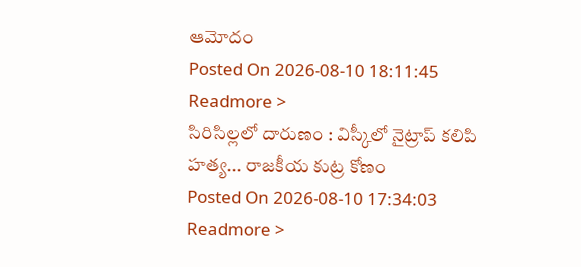ఆమోదం
Posted On 2026-08-10 18:11:45
Readmore >
సిరిసిల్లలో దారుణం : విస్కీలో నైట్రాప్ కలిపి హత్య... రాజకీయ కుట్ర కోణం
Posted On 2026-08-10 17:34:03
Readmore >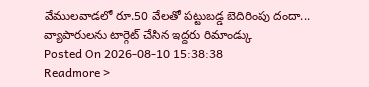వేములవాడలో రూ.50 వేలతో పట్టుబడ్డ బెదిరింపు దందా... వ్యాపారులను టార్గెట్ చేసిన ఇద్దరు రిమాండ్కు
Posted On 2026-08-10 15:38:38
Readmore >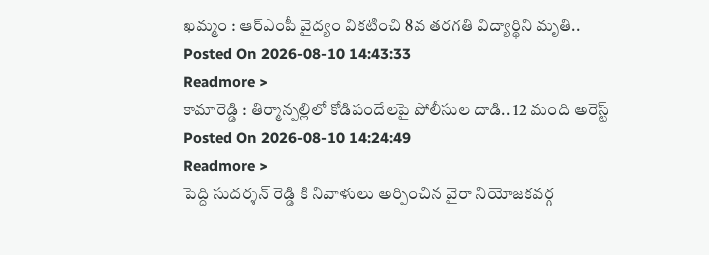ఖమ్మం : ఆర్ఎంపీ వైద్యం వికటించి 8వ తరగతి విద్యార్థిని మృతి..
Posted On 2026-08-10 14:43:33
Readmore >
కామారెడ్డి : తిర్మాన్పల్లిలో కోడిపందేలపై పోలీసుల దాడి.. 12 మంది అరెస్ట్
Posted On 2026-08-10 14:24:49
Readmore >
పెద్ది సుదర్శన్ రెడ్డి కి నివాళులు అర్పించిన వైరా నియోజకవర్గ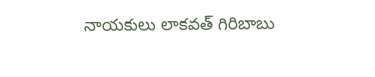నాయకులు లాకవత్ గిరిబాబు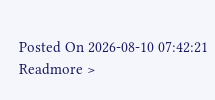Posted On 2026-08-10 07:42:21
Readmore >